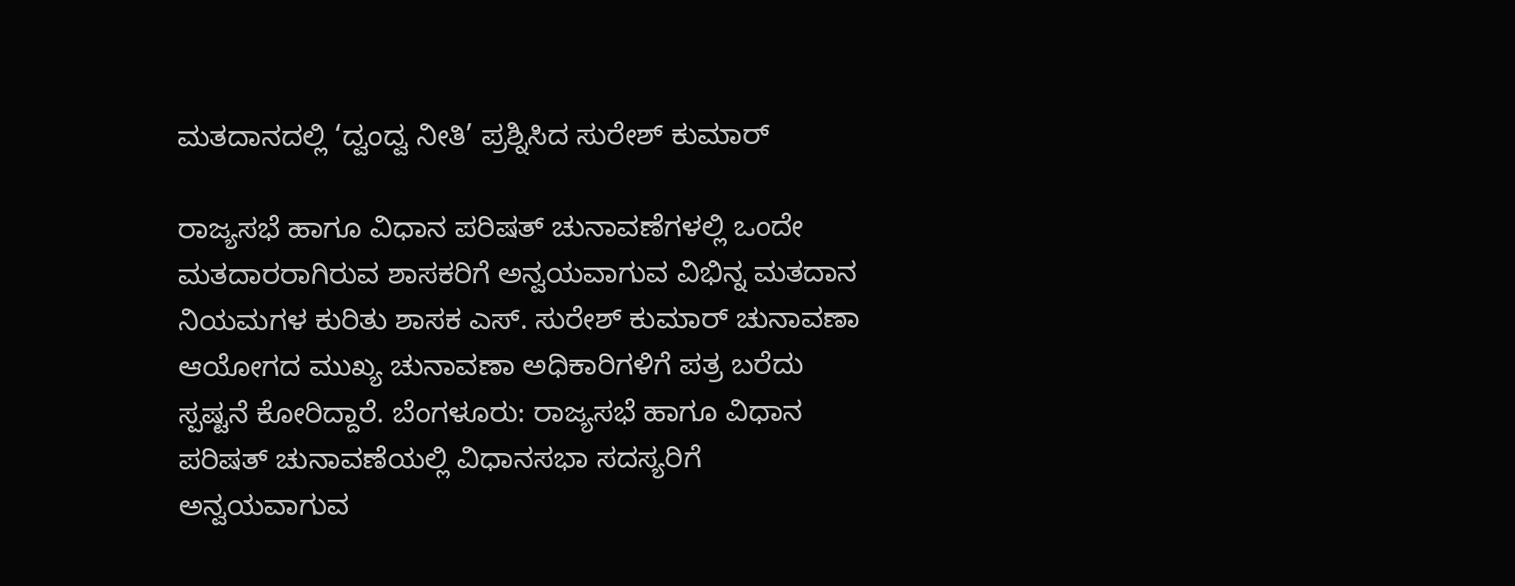ಮತದಾನದಲ್ಲಿ ‘ದ್ವಂದ್ವ ನೀತಿ’ ಪ್ರಶ್ನಿಸಿದ ಸುರೇಶ್ ಕುಮಾರ್

ರಾಜ್ಯಸಭೆ ಹಾಗೂ ವಿಧಾನ ಪರಿಷತ್ ಚುನಾವಣೆಗಳಲ್ಲಿ ಒಂದೇ ಮತದಾರರಾಗಿರುವ ಶಾಸಕರಿಗೆ ಅನ್ವಯವಾಗುವ ವಿಭಿನ್ನ ಮತದಾನ ನಿಯಮಗಳ ಕುರಿತು ಶಾಸಕ ಎಸ್. ಸುರೇಶ್ ಕುಮಾರ್ ಚುನಾವಣಾ ಆಯೋಗದ ಮುಖ್ಯ ಚುನಾವಣಾ ಅಧಿಕಾರಿಗಳಿಗೆ ಪತ್ರ ಬರೆದು ಸ್ಪಷ್ಟನೆ ಕೋರಿದ್ದಾರೆ. ಬೆಂಗಳೂರು: ರಾಜ್ಯಸಭೆ ಹಾಗೂ ವಿಧಾನ ಪರಿಷತ್ ಚುನಾವಣೆಯಲ್ಲಿ ವಿಧಾನಸಭಾ ಸದಸ್ಯರಿಗೆ ಅನ್ವಯವಾಗುವ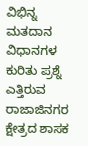ವಿಭಿನ್ನ ಮತದಾನ ವಿಧಾನಗಳ ಕುರಿತು ಪ್ರಶ್ನೆ ಎತ್ತಿರುವ ರಾಜಾಜಿನಗರ ಕ್ಷೇತ್ರದ ಶಾಸಕ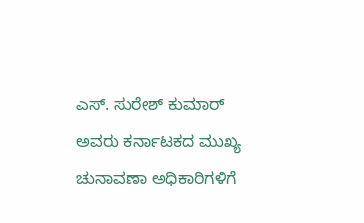ಎಸ್. ಸುರೇಶ್ ಕುಮಾರ್ ಅವರು ಕರ್ನಾಟಕದ ಮುಖ್ಯ ಚುನಾವಣಾ ಅಧಿಕಾರಿಗಳಿಗೆ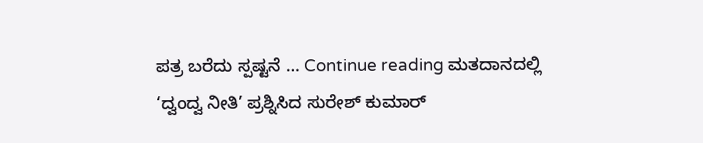ಪತ್ರ ಬರೆದು ಸ್ಪಷ್ಟನೆ … Continue reading ಮತದಾನದಲ್ಲಿ ‘ದ್ವಂದ್ವ ನೀತಿ’ ಪ್ರಶ್ನಿಸಿದ ಸುರೇಶ್ ಕುಮಾರ್